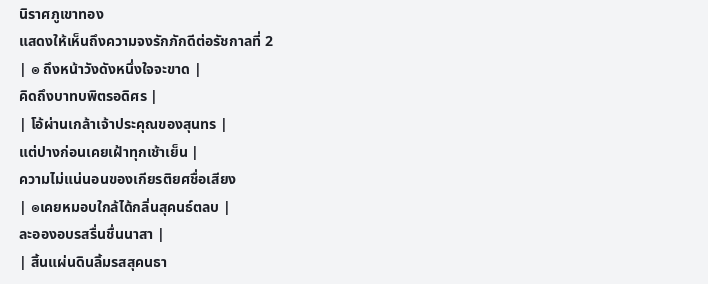นิราศภูเขาทอง
แสดงให้เห็นถึงความจงรักภักดีต่อรัชกาลที่ 2
| ๏ ถึงหน้าวังดังหนึ่งใจจะขาด |
คิดถึงบาทบพิตรอดิศร |
| โอ้ผ่านเกล้าเจ้าประคุณของสุนทร |
แต่ปางก่อนเคยเฝ้าทุกเช้าเย็น |
ความไม่แน่นอนของเกียรติยศชื่อเสียง
| ๏เคยหมอบใกล้ได้กลิ่นสุคนธ์ตลบ |
ละอองอบรสรื่นชื่นนาสา |
| สิ้นแผ่นดินลิ้มรสสุคนธา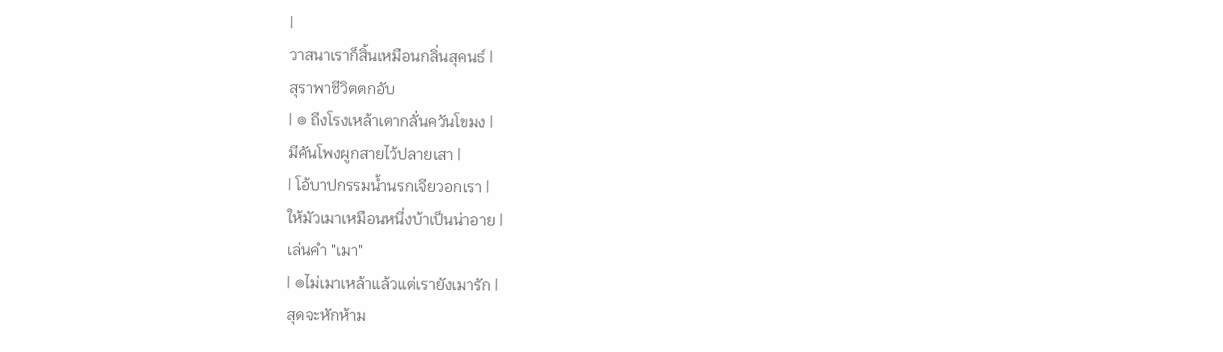|
วาสนาเราก็สิ้นเหมือนกลิ่นสุคนธ์ |
สุราพาชีวิตตกอับ
| ๏ ถึงโรงเหล้าเตากลั่นควันโขมง |
มีคันโพงผูกสายไว้ปลายเสา |
| โอ้บาปกรรมน้ำนรกเจียวอกเรา |
ให้มัวเมาเหมือนหนึ่งบ้าเป็นน่าอาย |
เล่นคำ "เมา"
| ๏ไม่เมาเหล้าแล้วแต่เรายังเมารัก |
สุดจะหักห้าม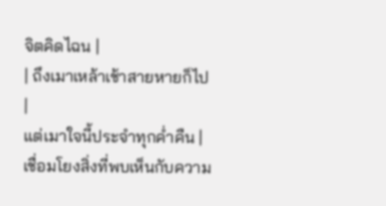จิตคิดไฉน |
| ถึงเมาเหล้าเช้าสายหายก็ไป |
แต่เมาใจนี้ประจำทุกค่ำคืน |
เชื่อมโยงสิ่งที่พบเห็นกับความ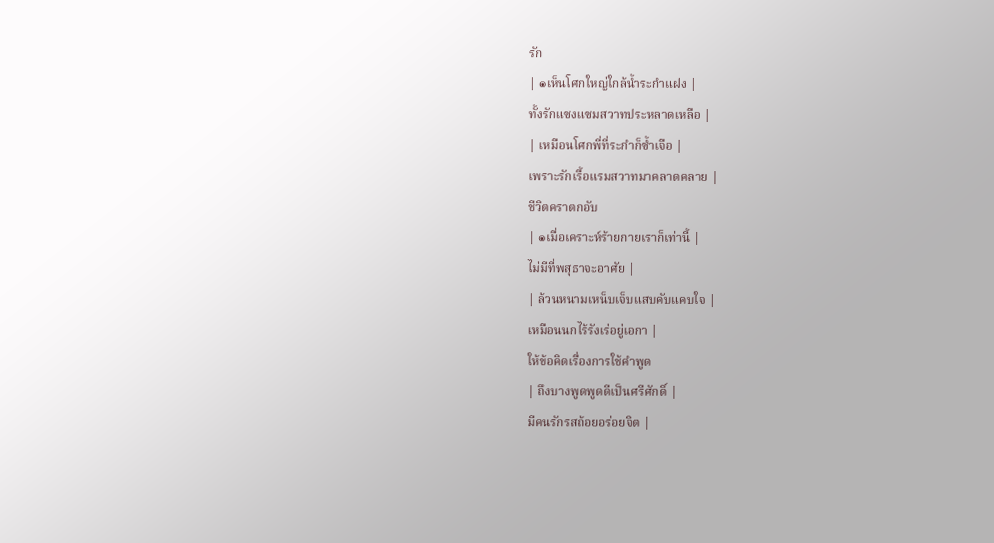รัก
| ๏เห็นโศกใหญ่ใกล้น้ำระกำแฝง |
ทั้งรักแซงแซมสวาทประหลาดเหลือ |
| เหมือนโศกพี่ที่ระกำก็ซ้ำเจือ |
เพราะรักเรื้อแรมสวาทมาคลาดคลาย |
ชีวิตคราตกอับ
| ๏เมื่อเคราะห์ร้ายกายเราก็เท่านี้ |
ไม่มีที่พสุธาจะอาศัย |
| ล้วนหนามเหน็บเจ็บแสบคับแคบใจ |
เหมือนนกไร้รังเร่อยู่เอกา |
ให้ข้อคิดเรื่องการใช้คำพูด
| ถึงบางพูดพูดดีเป็นศรีศักดิ์ |
มีคนรักรสถ้อยอร่อยจิต |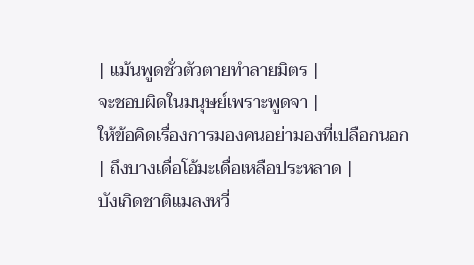| แม้นพูดชั่วตัวตายทำลายมิตร |
จะชอบผิดในมนุษย์เพราะพูดจา |
ให้ข้อคิดเรื่องการมองคนอย่ามองที่เปลือกนอก
| ถึงบางเดื่อโอ้มะเดื่อเหลือประหลาด |
บังเกิดชาติแมลงหวี่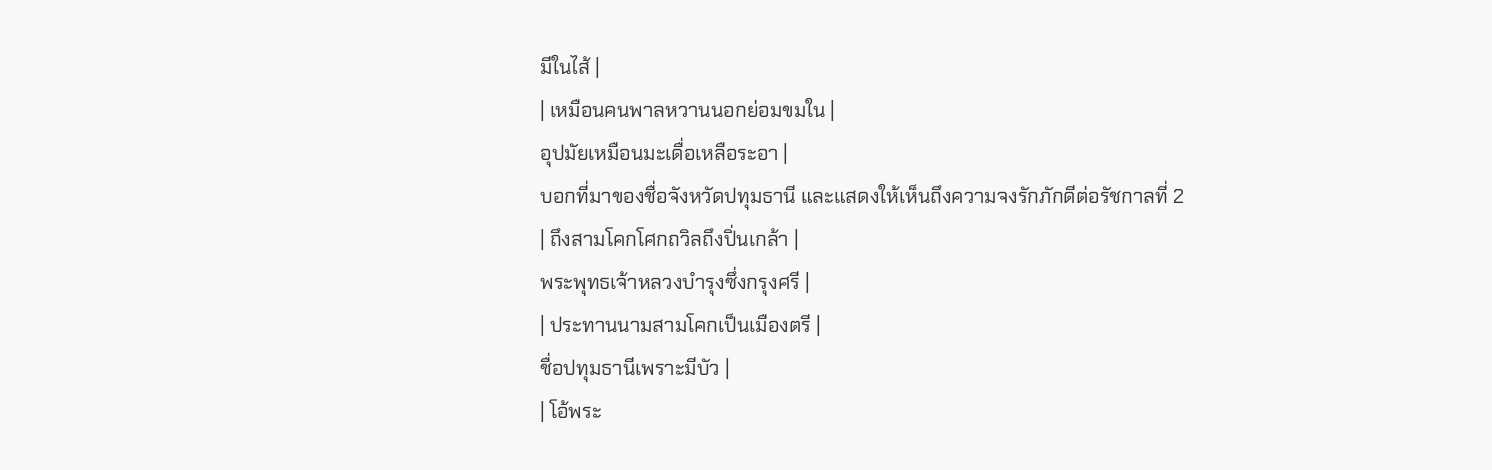มีในไส้ |
| เหมือนคนพาลหวานนอกย่อมขมใน |
อุปมัยเหมือนมะเดื่อเหลือระอา |
บอกที่มาของชื่อจังหวัดปทุมธานี และแสดงให้เห็นถึงความจงรักภักดีต่อรัชกาลที่ 2
| ถึงสามโคกโศกถวิลถึงปิ่นเกล้า |
พระพุทธเจ้าหลวงบำรุงซึ่งกรุงศรี |
| ประทานนามสามโคกเป็นเมืองตรี |
ชื่อปทุมธานีเพราะมีบัว |
| โอ้พระ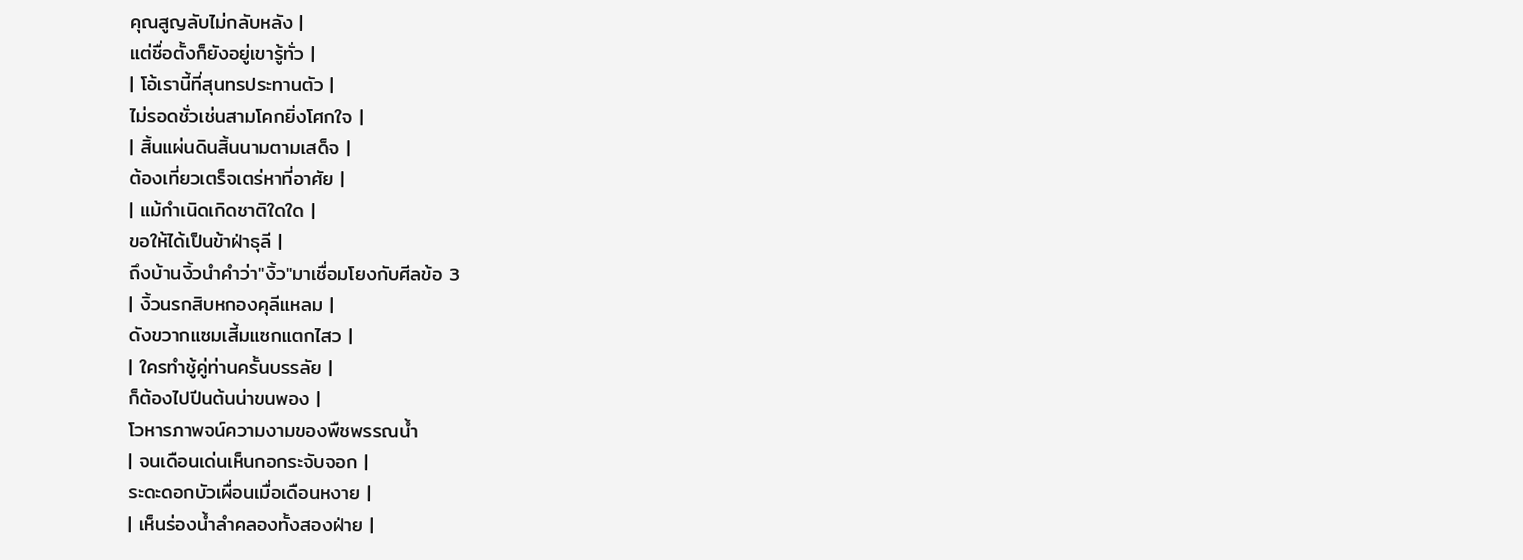คุณสูญลับไม่กลับหลัง |
แต่ชื่อตั้งก็ยังอยู่เขารู้ทั่ว |
| โอ้เรานี้ที่สุนทรประทานตัว |
ไม่รอดชั่วเช่นสามโคกยิ่งโศกใจ |
| สิ้นแผ่นดินสิ้นนามตามเสด็จ |
ต้องเที่ยวเตร็จเตร่หาที่อาศัย |
| แม้กำเนิดเกิดชาติใดใด |
ขอให้ได้เป็นข้าฝ่าธุลี |
ถึงบ้านงิ้วนำคำว่า"งิ้ว"มาเชื่อมโยงกับศีลข้อ 3
| งิ้วนรกสิบหกองคุลีแหลม |
ดังขวากแซมเสี้มแซกแตกไสว |
| ใครทำชู้คู่ท่านครั้นบรรลัย |
ก็ต้องไปปีนต้นน่าขนพอง |
โวหารภาพจน์ความงามของพืชพรรณน้ำ
| จนเดือนเด่นเห็นกอกระจับจอก |
ระดะดอกบัวเผื่อนเมื่อเดือนหงาย |
| เห็นร่องน้ำลำคลองทั้งสองฝ่าย |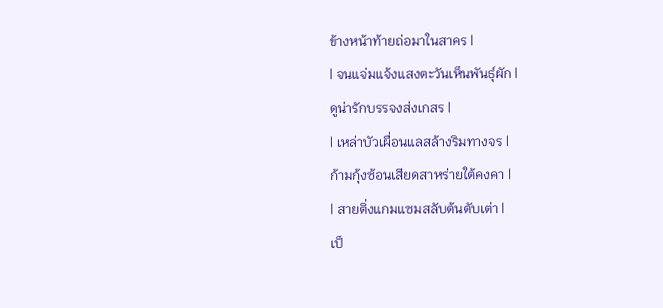ข้างหน้าท้ายถ่อมาในสาคร |
| จนแจ่มแจ้งแสงตะวันเห็นพันธุ์ผัก |
ดูน่ารักบรรจงส่งเกสร |
| เหล่าบัวเผื่อนแลสล้างริมทางจร |
ก้ามกุ้งซ้อนเสียดสาหร่ายใต้คงคา |
| สายติ่งแกมแซมสลับต้นตับเต่า |
เป็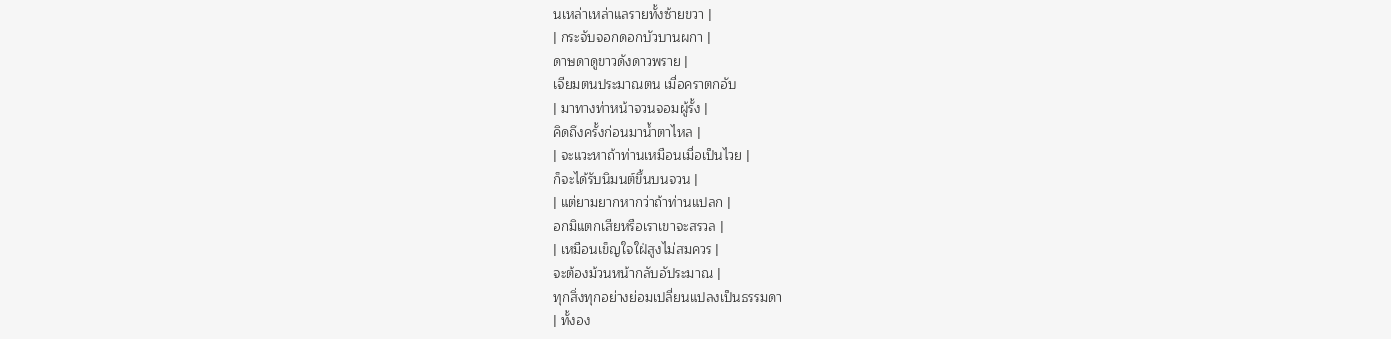นเหล่าเหล่าแลรายทั้งซ้ายขวา |
| กระจับจอกดอกบัวบานผกา |
ดาษดาดูขาวดังดาวพราย |
เจียมตนประมาณตน เมื่อคราตกอับ
| มาทางท่าหน้าจวนจอมผู้รั้ง |
คิดถึงครั้งก่อนมาน้ำตาไหล |
| จะแวะหาถ้าท่านเหมือนเมื่อเป็นไวย |
ก็จะได้รับนิมนต์ขึ้นบนจวน |
| แต่ยามยากหากว่าถ้าท่านแปลก |
อกมิแตกเสียหรือเราเขาจะสรวล |
| เหมือนเข็ญใจใฝ่สูงไม่สมควร |
จะต้องม้วนหน้ากลับอัประมาณ |
ทุกสิ่งทุกอย่างย่อมเปลี่ยนแปลงเป็นธรรมดา
| ทั้งอง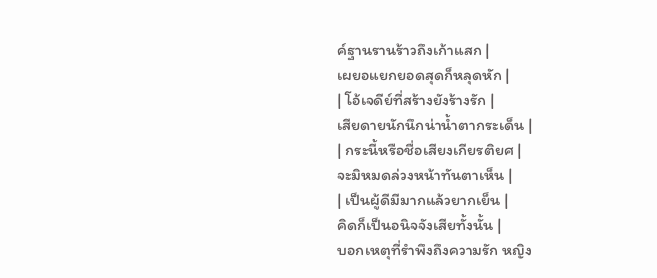ค์ฐานรานร้าวถึงเก้าแสก |
เผยอแยกยอดสุดก็หลุดหัก |
| โอ้เจดีย์ที่สร้างยังร้างรัก |
เสียดายนักนึกน่าน้ำตากระเด็น |
| กระนี้หรือชื่อเสียงเกียรติยศ |
จะมิหมดล่วงหน้าทันตาเห็น |
| เป็นผู้ดีมีมากแล้วยากเย็น |
คิดก็เป็นอนิจจังเสียทั้งนั้น |
บอกเหตุที่รำพึงถึงความรัก หญิง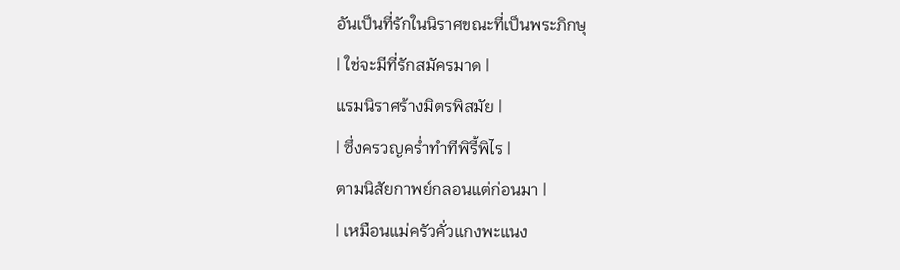อันเป็นที่รักในนิราศขณะที่เป็นพระภิกษุ
| ใช่จะมีที่รักสมัครมาด |
แรมนิราศร้างมิตรพิสมัย |
| ซึ่งครวญคร่ำทำทีพิรี้พิไร |
ตามนิสัยกาพย์กลอนแต่ก่อนมา |
| เหมือนแม่ครัวคั่วแกงพะแนง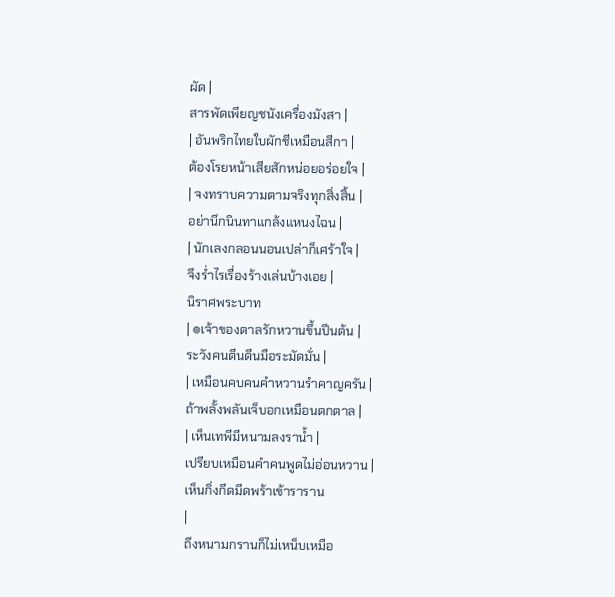ผัด |
สารพัดเพียญชนังเครื่องมังสา |
| อันพริกไทยใบผักชีเหมือนสีกา |
ต้องโรยหน้าเสียสักหน่อยอร่อยใจ |
| จงทราบความตามจริงทุกสิ่งสิ้น |
อย่านึกนินทาแกล้งแหนงไฉน |
| นักเลงกลอนนอนเปล่าก็เศร้าใจ |
จึงร่ำไรเรื่องร้างเล่นบ้างเอย |
นิราศพระบาท
| ๏เจ้าของตาลรักหวานขึ้นปีนต้น |
ระวังคนตีนดีนมือระมัดมั่น |
| เหมือนคบคนคำหวานรำคาญครัน |
ถ้าพลั้งพลันเจ็บอกเหมือนตกตาล |
| เห็นเทพีมีหนามลงราน้ำ |
เปรียบเหมือนคำคนพูดไม่อ่อนหวาน |
เห็นกิ่งกีดมีดพร้าเข้าราราน
|
ถึงหนามกรานก็ไม่เหน็บเหมือ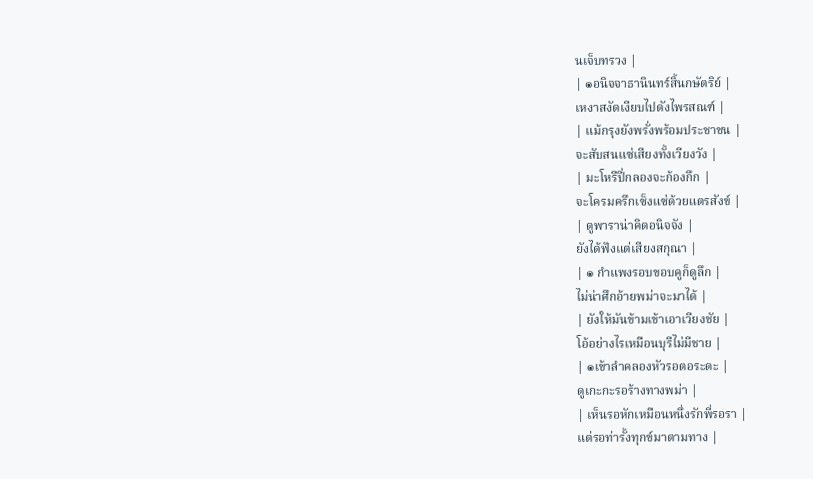นเจ็บทรวง |
| ๏อนิจจาธานินทร์สิ้นกษัตริย์ |
เหงาสงัดเงียบไปดังไพรสณฑ์ |
| แม้กรุงยังพรั่งพร้อมประชาชน |
จะสับสนแซ่เสียงทั้งเวียงวัง |
| มะโหรีปี่กลองจะก้องกึก |
จะโครมครึกเซ็งแซ่ด้วยแตรสังข์ |
| ดูพาราน่าคิดอนิจจัง |
ยังได้ฟังแต่เสียงสกุณา |
| ๏ กำแพงรอบขอบคูก็ดูลึก |
ไม่น่าศึกอ้ายพม่าจะมาได้ |
| ยังให้มันข้ามเข้าเอาเวียงชัย |
โอ้อย่างไรเหมือนบุรีไม่มีชาย |
| ๏เข้าลำคลองหัวรอตอระดะ |
ดูเกะกะรอร้างทางพม่า |
| เห็นรอหักเหมือนหนึ่งรักพี่รอรา |
แต่รอท่ารั้งทุกข์มาตามทาง |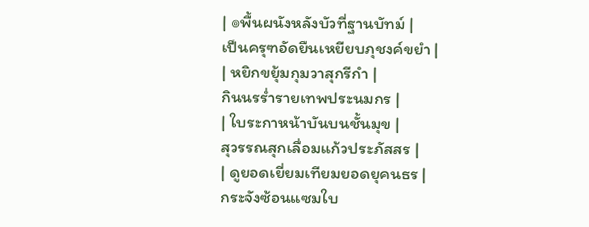| ๏พื้นผนังหลังบัวที่ฐานบัทม์ |
เป็นครุฑอัดยืนเหยียบภุชงค์ขยำ |
| หยิกขยุ้มกุมวาสุกรีกำ |
กินนรร่ำรายเทพประนมกร |
| ใบระกาหน้าบันบนชั้นมุข |
สุวรรณสุกเลื่อมแก้วประภัสสร |
| ดูยอดเยี่ยมเทียมยอดยุคนธร |
กระจังซ้อนแซมใบ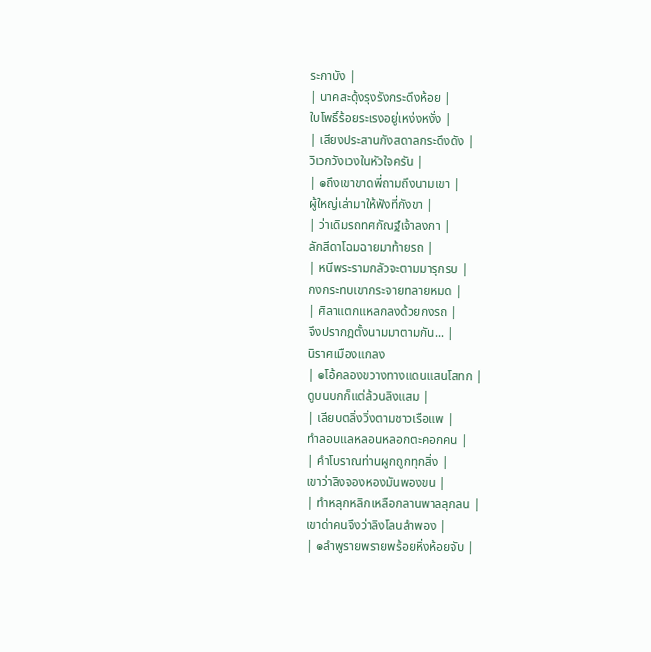ระกาบัง |
| นาคสะดุ้งรุงรังกระดึงห้อย |
ใบโพธิ์ร้อยระเรงอยู่เหง่งหงั่ง |
| เสียงประสานกังสดาลกระดึงดัง |
วิเวกวังเวงในหัวใจครัน |
| ๏ถึงเขาขาดพี่ถามถึงนามเขา |
ผู้ใหญ่เล่ามาให้ฟังที่กังขา |
| ว่าเดิมรถทศกัณฐ์เจ้าลงกา |
ลักสีดาโฉมฉายมาท้ายรถ |
| หนีพระรามกลัวจะตามมารุกรบ |
กงกระทบเขากระจายทลายหมด |
| ศิลาแตกแหลกลงด้วยกงรถ |
จึงปรากฎตั้งนามมาตามกัน... |
นิราศเมืองแกลง
| ๏โอ้คลองขวางทางแดนแสนโสทก |
ดูบนบกก็แต่ล้วนลิงแสม |
| เลียบตลิ่งวิ่งตามชาวเรือแพ |
ทำลอบแลหลอนหลอกตะคอกคน |
| คำโบราณท่านผูกถูกทุกสิ่ง |
เขาว่าลิงจองหองมันพองขน |
| ทำหลุกหลิกเหลือกลานพาลลุกลน |
เขาด่าคนจึงว่าลิงโลนลำพอง |
| ๏ลำพูรายพรายพร้อยหิ่งห้อยจับ |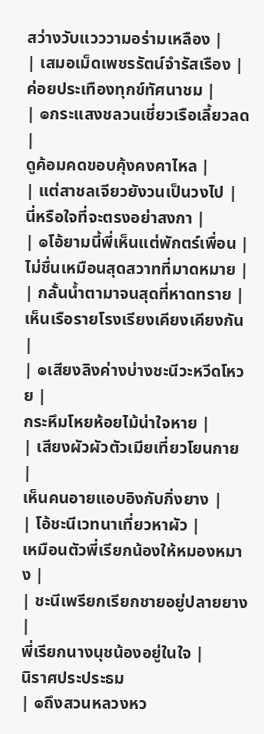สว่างวับแวววามอร่ามเหลือง |
| เสมอเม็ดเพชรรัตน์จำรัสเรือง |
ค่อยประเทืองทุกข์ทัศนาชม |
| ๏กระแสงชลวนเชี่ยวเรือเลี้ยวลด |
ดูค้อมคดขอบคุ้งคงคาไหล |
| แต่สาชลเจียวยังวนเป็นวงไป |
นี่หรือใจที่จะตรงอย่าสงกา |
| ๏โอ้ยามนี้พี่เห็นแต่พักตร์เพื่อน |
ไม่ชื่นเหมือนสุดสวาทที่มาดหมาย |
| กลั้นน้ำตามาจนสุดที่หาดทราย |
เห็นเรือรายโรงเรียงเคียงเคียงกัน |
| ๏เสียงลิงค่างบ่างชะนีวะหวีดโหวย |
กระหึมโหยห้อยไม้น่าใจหาย |
| เสียงผัวผัวตัวเมียเที่ยวโยนกาย |
เห็นคนอายแอบอิงกับกิ่งยาง |
| โอ้ชะนีเวทนาเที่ยวหาผัว |
เหมือนตัวพี่เรียกน้องให้หมองหมาง |
| ชะนีเพรียกเรียกชายอยู่ปลายยาง |
พี่เรียกนางนุชน้องอยู่ในใจ |
นิราศประประธม
| ๏ถึงสวนหลวงหว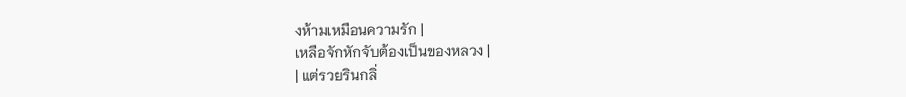งห้ามเหมือนความรัก |
เหลือจักหักจับต้องเป็นของหลวง |
| แต่รวยรินกลิ่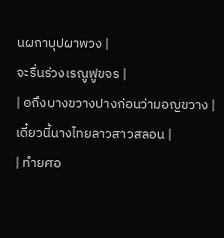นผกาบุปผาพวง |
จะรื่นร่วงเรณูฟูขจร |
| ๏ถึงบางขวางปางก่อนว่ามอญขวาง |
เดี๋ยวนี้นางไทยลาวสาวสลอน |
| ทำยศอ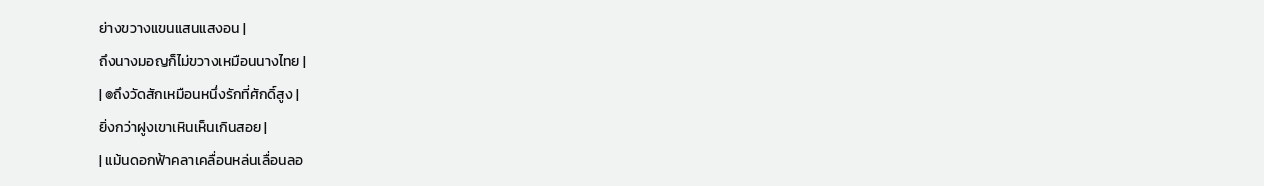ย่างขวางแขนแสนแสงอน |
ถึงนางมอญก็ไม่ขวางเหมือนนางไทย |
| ๏ถึงวัดสักเหมือนหนึ่งรักที่ศักดิ์สูง |
ยิ่งกว่าฝูงเขาเหินเห็นเกินสอย |
| แม้นดอกฟ้าคลาเคลื่อนหล่นเลื่อนลอ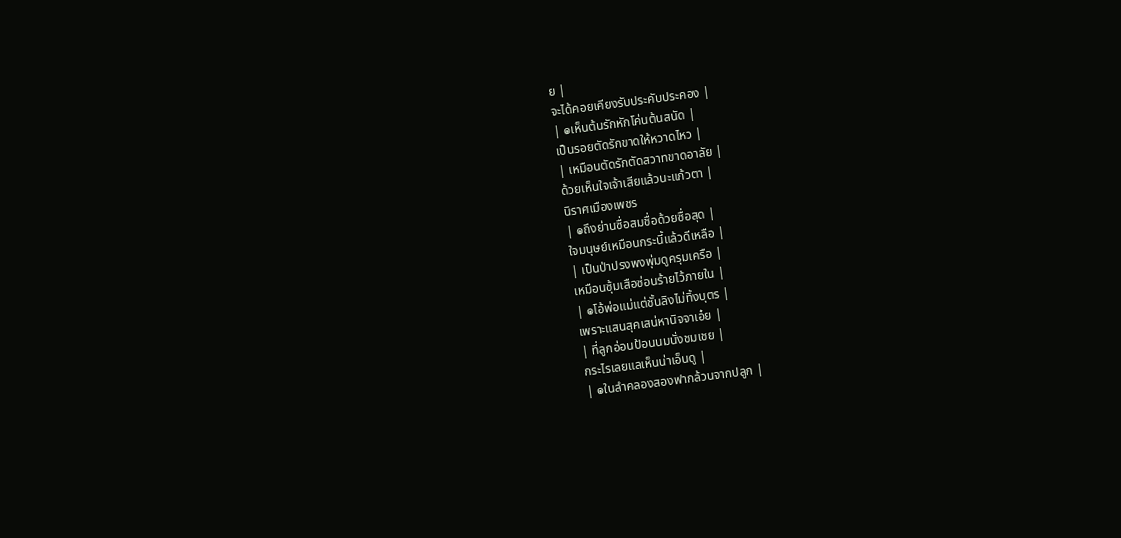ย |
จะได้คอยเคียงรับประคับประคอง |
| ๏เห็นต้นรักหักโค่นต้นสนัด |
เป็นรอยตัดรักขาดให้หวาดไหว |
| เหมือนตัดรักตัดสวาทขาดอาลัย |
ด้วยเห็นใจเจ้าเสียแล้วนะแก้วตา |
นิราศเมืองเพชร
| ๏ถึงย่านซื่อสมชื่อด้วยซื่อสุด |
ใจมนุษย์เหมือนกระนี้แล้วดีเหลือ |
| เป็นป่าปรงพงพุ่มดูครุมเครือ |
เหมือนซุ้มเสือซ่อนร้ายไว้ภายใน |
| ๏โอ้พ่อแม่แต่ชั้นลิงไม่ทิ้งบุตร |
เพราะแสนสุคเสน่หานิจจาเอ๋ย |
| ที่ลูกอ่อนป้อนนมนั่งชมเชย |
กระไรเลยแลเห็นน่าเอ็นดู |
| ๏ในลำคลองสองฟากล้วนจากปลูก |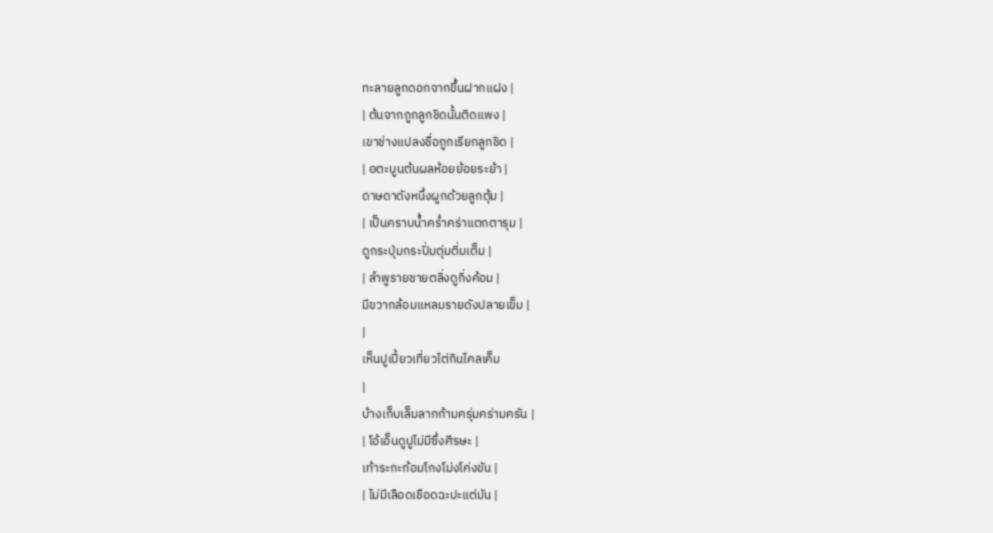ทะลายลูกดอกจากขึ้นฝากแฝง |
| ต้นจากถูกลูกชิดนั้นติดแพง |
เขาช่างแปลงชื่อถูกเรียกลูกชิด |
| ๏ตะบูนต้นผลห้อยย้อยระย้า |
ดาษดาดังหนึ่งผูกด้วยลูกตุ้ม |
| เป็นคราบน้ำคร่ำคร่าแตกตารุม |
ดูกระปุ่มกระปิ่มตุ่มติ่มเต็ม |
| ลำพูรายชายตลิ่งดูกิ่งค้อม |
มีขวากล้อมแหลมรายดังปลายเข็ม |
|
เห็นปูเปี้ยวเที่ยวไต่กินไคลเค็ม
|
บ้างเก็บเล็มลากก้ามครุ่มคร่ามครัน |
| โอ้เอ็นดูปูไม่มีซึ่งศีรษะ |
เท้าระกะก้อมโกงโม่งโค่งขัน |
| ไม่มีเลือดเชือดฉะปะแต่มัน |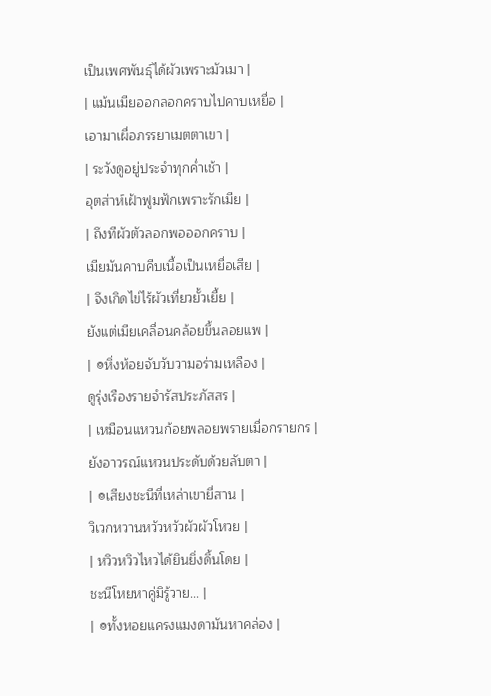เป็นเพศพันธุ์ได้ผัวเพราะมัวเมา |
| แม้นเมียออกลอกคราบไปคาบเหยื่อ |
เอามาเผื่อภรรยาเมตตาเขา |
| ระวังดูอยู่ประจำทุกค่ำเช้า |
อุตส่าห์เฝ้าฟูมฟักเพราะรักเมีย |
| ถึงทีผัวตัวลอกพอออกคราบ |
เมียมันคาบคีบเนื้อเป็นเหยื่อเสีย |
| จึงเกิดไข่ไร้ผัวเที่ยวยั้วเยี้ย |
ยังแต่เมียเคลื่อนคล้อยขึ้นลอยแพ |
| ๏หิ่งห้อยจับวับวามอร่ามเหลือง |
ดูรุ่งเรืองรายจำรัสประภัสสร |
| เหมือนแหวนก้อยพลอยพรายเมื่อกรายกร |
ยังอาวรณ์แหวนประดับด้วยลับตา |
| ๏เสียงชะนีที่เหล่าเขายี่สาน |
วิเวกหวานหวัวหวัวผัวผัวโหวย |
| หวิวหวิวไหวได้ยินยิ่งดิ้นโดย |
ชะนีโหยหาคู่มิรู้วาย... |
| ๏ทั้งหอยแครงแมงดามันหาคล่อง |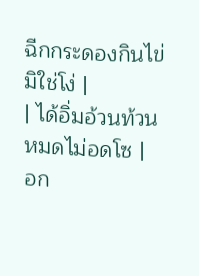ฉีกกระดองกินไข่มิใช่โง่ |
| ได้อิ่มอ้วนท้วนหมดไม่อดโซ |
อก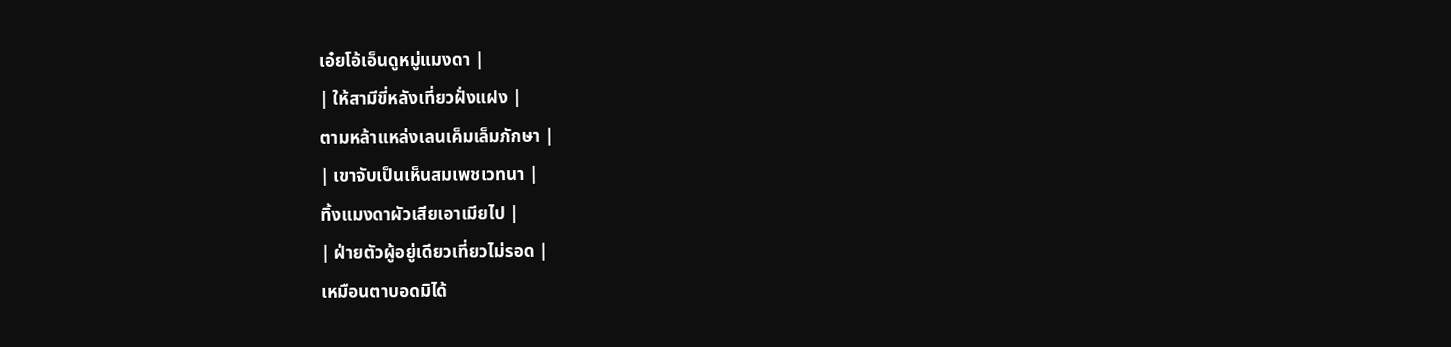เอ๋ยโอ้เอ็นดูหมู่แมงดา |
| ให้สามีขี่หลังเที่ยวฝั่งแฝง |
ตามหล้าแหล่งเลนเค็มเล็มภักษา |
| เขาจับเป็นเห็นสมเพชเวทนา |
ทิ้งแมงดาผัวเสียเอาเมียไป |
| ฝ่ายตัวผู้อยู่เดียวเที่ยวไม่รอด |
เหมือนตาบอดมิได้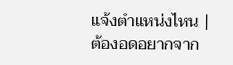แจ้งตำแหน่งไหน |
ต้องอดอยากจาก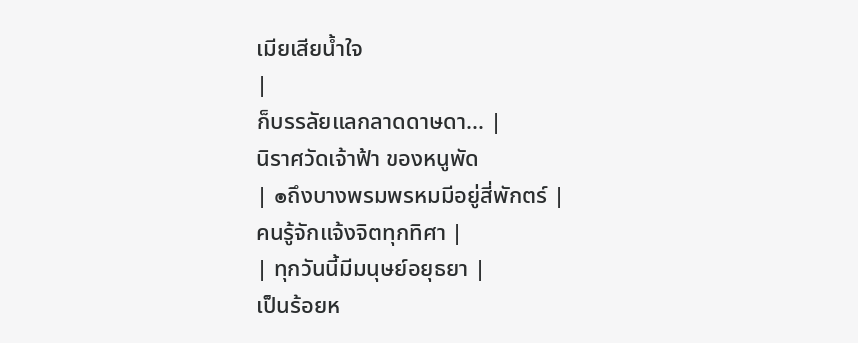เมียเสียน้ำใจ
|
ก็บรรลัยแลกลาดดาษดา... |
นิราศวัดเจ้าฟ้า ของหนูพัด
| ๏ถึงบางพรมพรหมมีอยู่สี่พักตร์ |
คนรู้จักแจ้งจิตทุกทิศา |
| ทุกวันนี้มีมนุษย์อยุธยา |
เป็นร้อยห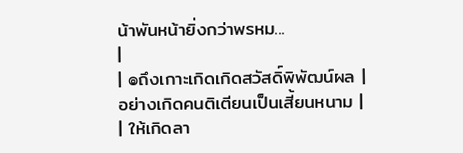น้าพันหน้ายิ่งกว่าพรหม...
|
| ๏ถึงเกาะเกิดเกิดสวัสดิ์พิพัฒน์ผล |
อย่างเกิดคนติเตียนเป็นเสี้ยนหนาม |
| ให้เกิดลา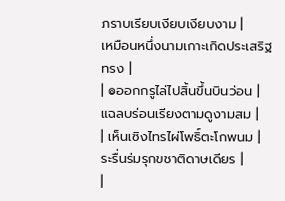ภราบเรียบเงียบเงียบงาม |
เหมือนหนึ่งนามเกาะเกิดประเสริฐทรง |
| ๏ออกกรูไล่ไปสิ้นขึ้นบินว่อน |
แฉลบร่อนเรียงตามดูงามสม |
| เห็นเซิงไทรไผ่โพธิ์ตะโกพนม |
ระรื่นร่มรุกขชาติดาษเดียร |
|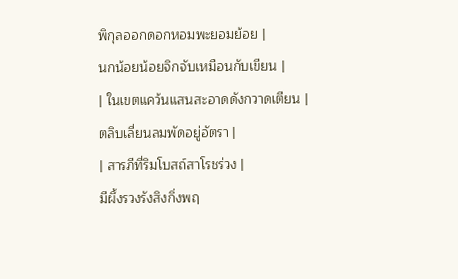พิกุลออกดอกหอมพะยอมย้อย |
นกน้อยน้อยจิกจับเหมือนกับเขียน |
| ในเขตแคว้นแสนสะอาดดังกวาดเตียน |
ตลิบเลี่ยนลมพัดอยู่อัตรา |
| สารภีที่ริมโบสถ์สาโรชร่วง |
มีผึ้งรวงรังสิงกิ่งพฤ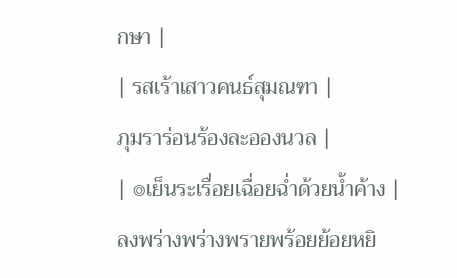กษา |
| รสเร้าเสาวคนธ์สุมณฑา |
ภุมราร่อนร้องละอองนวล |
| ๏เย็นระเรื่อยเฉื่อยฉ่ำด้วยน้ำค้าง |
ลงพร่างพร่างพรายพร้อยย้อยหยิ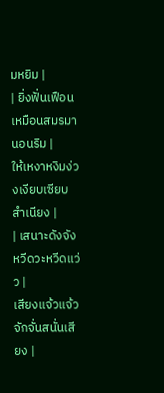มหยิม |
| ยิ่งฟั่นเฟือนเหมือนสมรมานอนริม |
ให้เหงาหงิมง่วงเงียบเซียบสำเนียง |
| เสนาะดังจังหวีดวะหวีดแว่ว |
เสียงแจ้วแจ้วจักจั่นสนั่นเสียง |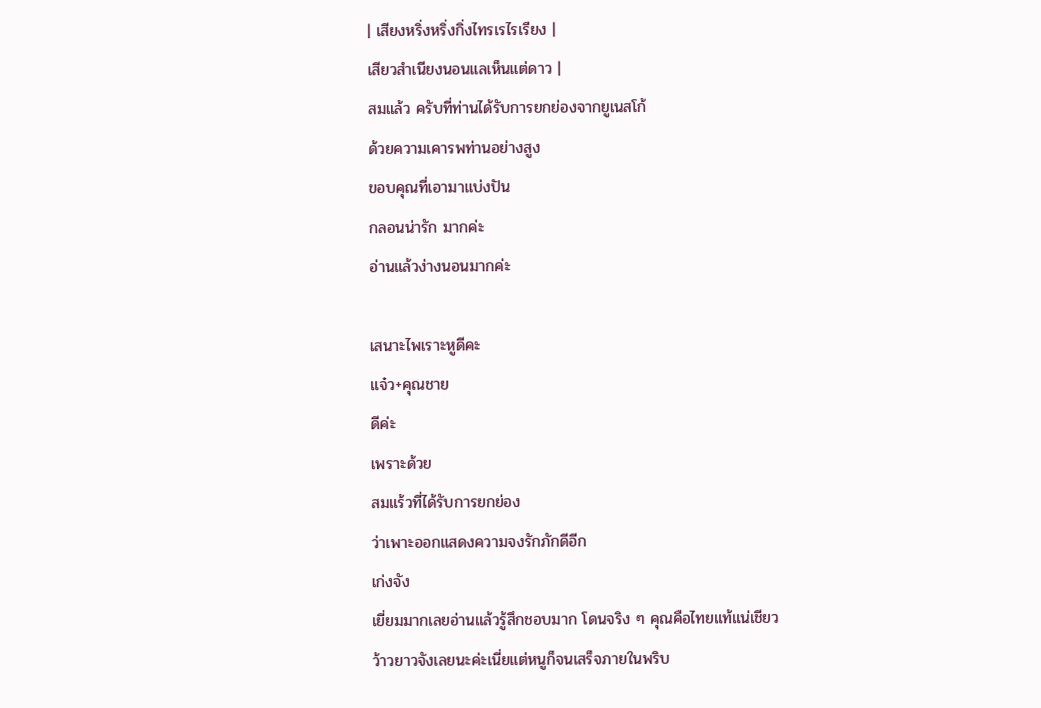| เสียงหริ่งหริ่งกิ่งไทรเรไรเรียง |
เสียวสำเนียงนอนแลเห็นแต่ดาว |
สมแล้ว ครับที่ท่านได้รับการยกย่องจากยูเนสโก้
ด้วยความเคารพท่านอย่างสูง
ขอบคุณที่เอามาแบ่งปัน
กลอนน่ารัก มากค่ะ
อ่านแล้วง่างนอนมากค่ะ

เสนาะไพเราะหูดีคะ
แจ๋ว+คุณชาย
ดีค่ะ
เพราะด้วย
สมแร้วที่ได้รับการยกย่อง
ว่าเพาะออกแสดงความจงรักภักดีอีก
เก่งจัง
เยี่ยมมากเลยอ่านแล้วรู้สึกชอบมาก โดนจริง ๆ คุณคือไทยแท้แน่เชียว
ว้าวยาวจังเลยนะค่ะเนี่ยแต่หนูก็จนเสร็จภายในพริบ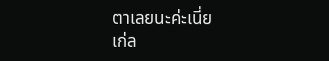ตาเลยนะค่ะเนี่ย
เก่ล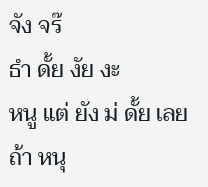จัง จร๊
ธำ ดั้ย งัย งะ
หนู แต่ ยัง ม่ ดั้ย เลย
ถ้า หนุ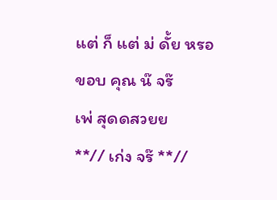แต่ ก็ แต่ ม่ ดั้ย หรอ
ขอบ คุณ น๊ จร๊
เพ่ สุดดสวยย
**// เก่ง จร๊ **//